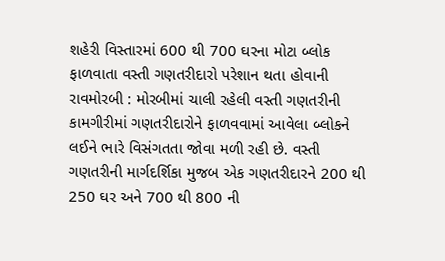શહેરી વિસ્તારમાં 600 થી 700 ઘરના મોટા બ્લોક ફાળવાતા વસ્તી ગણતરીદારો પરેશાન થતા હોવાની રાવમોરબી : મોરબીમાં ચાલી રહેલી વસ્તી ગણતરીની કામગીરીમાં ગણતરીદારોને ફાળવવામાં આવેલા બ્લોકને લઈને ભારે વિસંગતતા જોવા મળી રહી છે. વસ્તી ગણતરીની માર્ગદર્શિકા મુજબ એક ગણતરીદારને 200 થી 250 ઘર અને 700 થી 800 ની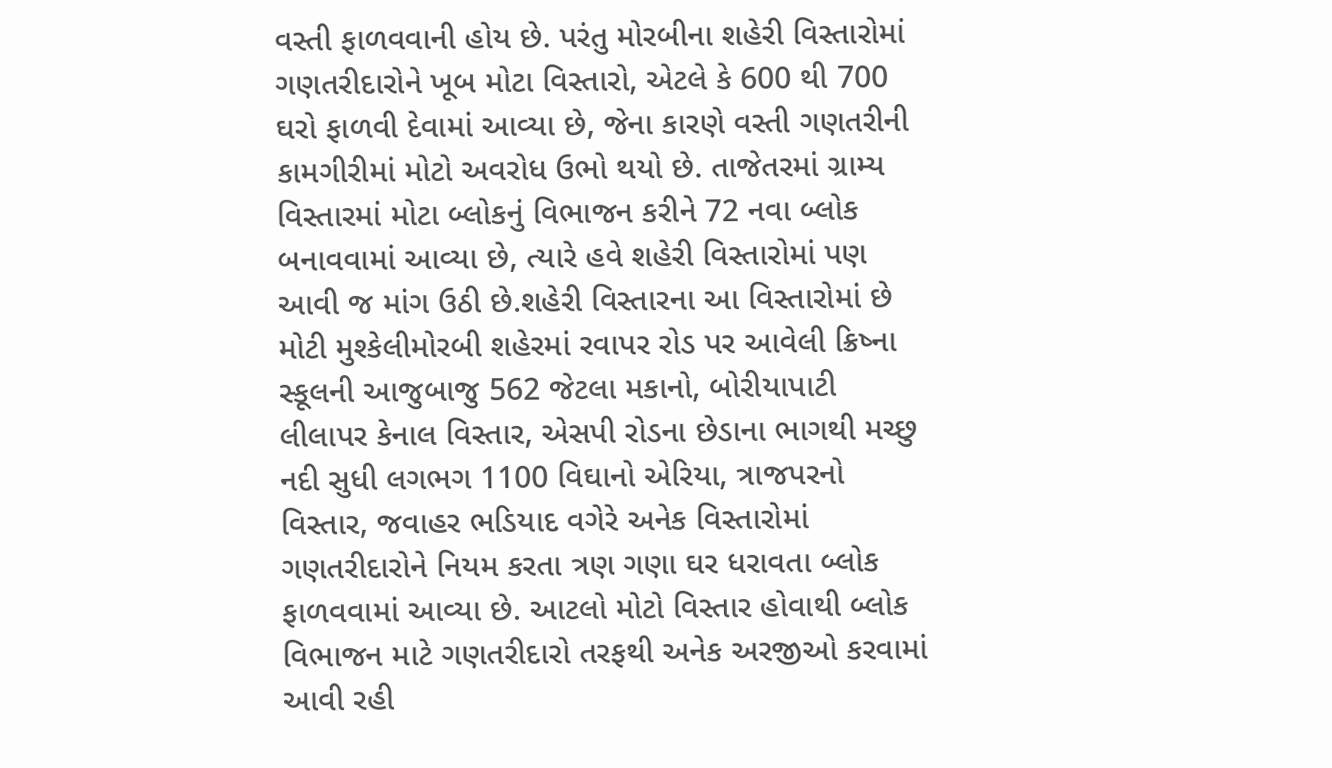વસ્તી ફાળવવાની હોય છે. પરંતુ મોરબીના શહેરી વિસ્તારોમાં ગણતરીદારોને ખૂબ મોટા વિસ્તારો, એટલે કે 600 થી 700 ઘરો ફાળવી દેવામાં આવ્યા છે, જેના કારણે વસ્તી ગણતરીની કામગીરીમાં મોટો અવરોધ ઉભો થયો છે. તાજેતરમાં ગ્રામ્ય વિસ્તારમાં મોટા બ્લોકનું વિભાજન કરીને 72 નવા બ્લોક બનાવવામાં આવ્યા છે, ત્યારે હવે શહેરી વિસ્તારોમાં પણ આવી જ માંગ ઉઠી છે.શહેરી વિસ્તારના આ વિસ્તારોમાં છે મોટી મુશ્કેલીમોરબી શહેરમાં રવાપર રોડ પર આવેલી ક્રિષ્ના સ્કૂલની આજુબાજુ 562 જેટલા મકાનો, બોરીયાપાટી લીલાપર કેનાલ વિસ્તાર, એસપી રોડના છેડાના ભાગથી મચ્છુ નદી સુધી લગભગ 1100 વિઘાનો એરિયા, ત્રાજપરનો વિસ્તાર, જવાહર ભડિયાદ વગેરે અનેક વિસ્તારોમાં ગણતરીદારોને નિયમ કરતા ત્રણ ગણા ઘર ધરાવતા બ્લોક ફાળવવામાં આવ્યા છે. આટલો મોટો વિસ્તાર હોવાથી બ્લોક વિભાજન માટે ગણતરીદારો તરફથી અનેક અરજીઓ કરવામાં આવી રહી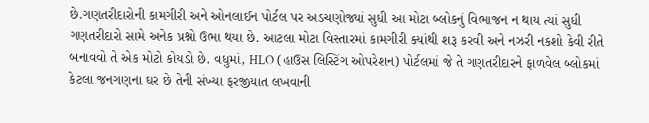છે.ગણતરીદારોની કામગીરી અને ઓનલાઈન પોર્ટલ પર અડચણોજ્યાં સુધી આ મોટા બ્લોકનું વિભાજન ન થાય ત્યાં સુધી ગણતરીદારો સામે અનેક પ્રશ્નો ઉભા થયા છે. આટલા મોટા વિસ્તારમાં કામગીરી ક્યાંથી શરૂ કરવી અને નઝરી નકશો કેવી રીતે બનાવવો તે એક મોટો કોયડો છે. વધુમાં, HLO (હાઉસ લિસ્ટિંગ ઓપરેશન) પોર્ટલમાં જે તે ગણતરીદારને ફાળવેલ બ્લોકમાં કેટલા જનગણના ઘર છે તેની સંખ્યા ફરજીયાત લખવાની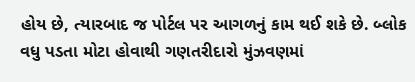હોય છે, ત્યારબાદ જ પોર્ટલ પર આગળનું કામ થઈ શકે છે. બ્લોક વધુ પડતા મોટા હોવાથી ગણતરીદારો મુંઝવણમાં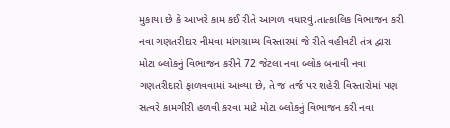મુકાયા છે કે આખરે કામ કઈ રીતે આગળ વધારવું.તાત્કાલિક વિભાજન કરી નવા ગણતરીદાર નીમવા માંગગ્રામ્ય વિસ્તારમાં જે રીતે વહીવટી તંત્ર દ્વારા મોટા બ્લોકનું વિભાજન કરીને 72 જેટલા નવા બ્લોક બનાવી નવા ગણતરીદારો ફાળવવામાં આવ્યા છે, તે જ તર્જ પર શહેરી વિસ્તારોમાં પણ સત્વરે કામગીરી હળવી કરવા માટે મોટા બ્લોકનું વિભાજન કરી નવા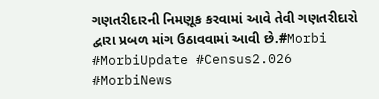ગણતરીદારની નિમણૂક કરવામાં આવે તેવી ગણતરીદારો દ્વારા પ્રબળ માંગ ઉઠાવવામાં આવી છે.#Morbi #MorbiUpdate #Census2.026 #MorbiNews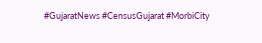#GujaratNews #CensusGujarat #MorbiCity